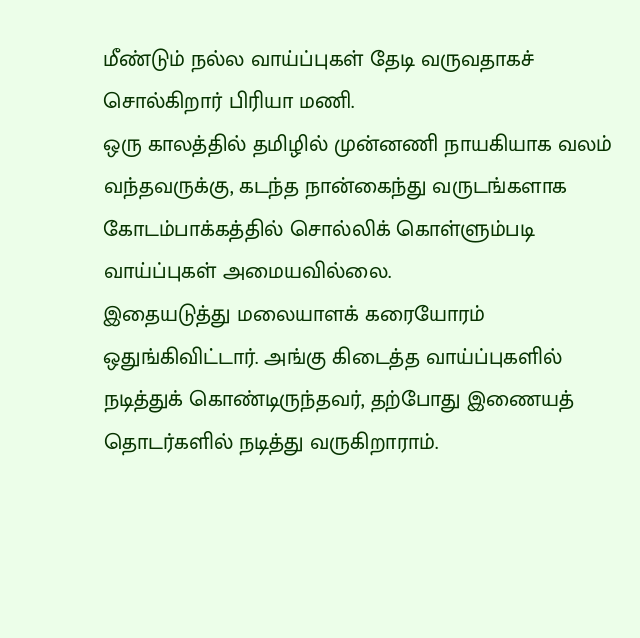மீண்டும் நல்ல வாய்ப்புகள் தேடி வருவதாகச் சொல்கிறார் பிரியா மணி.
ஒரு காலத்தில் தமிழில் முன்னணி நாயகியாக வலம் வந்தவருக்கு, கடந்த நான்கைந்து வருடங்களாக கோடம்பாக்கத்தில் சொல்லிக் கொள்ளும்படி வாய்ப்புகள் அமையவில்லை.
இதையடுத்து மலையாளக் கரையோரம் ஒதுங்கிவிட்டார். அங்கு கிடைத்த வாய்ப்புகளில் நடித்துக் கொண்டிருந்தவர், தற்போது இணையத் தொடர்களில் நடித்து வருகிறாராம்.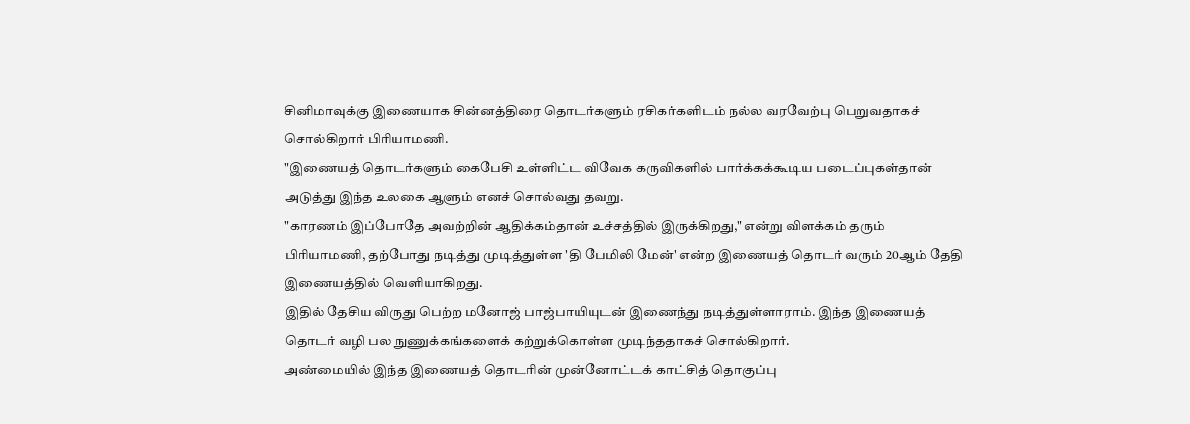சினிமாவுக்கு இணையாக சின்னத்திரை தொடர்களும் ரசிகர்களிடம் நல்ல வரவேற்பு பெறுவதாகச் சொல்கிறார் பிரியாமணி.
"இணையத் தொடர்களும் கைபேசி உள்ளிட்ட விவேக கருவிகளில் பார்க்கக்கூடிய படைப்புகள்தான் அடுத்து இந்த உலகை ஆளும் எனச் சொல்வது தவறு.
"காரணம் இப்போதே அவற்றின் ஆதிக்கம்தான் உச்சத்தில் இருக்கிறது," என்று விளக்கம் தரும் பிரியாமணி, தற்போது நடித்து முடித்துள்ள 'தி பேமிலி மேன்' என்ற இணையத் தொடர் வரும் 20ஆம் தேதி இணையத்தில் வெளியாகிறது.
இதில் தேசிய விருது பெற்ற மனோஜ் பாஜ்பாயியுடன் இணைந்து நடித்துள்ளாராம். இந்த இணையத் தொடர் வழி பல நுணுக்கங்களைக் கற்றுக்கொள்ள முடிந்ததாகச் சொல்கிறார்.
அண்மையில் இந்த இணையத் தொடரின் முன்னோட்டக் காட்சித் தொகுப்பு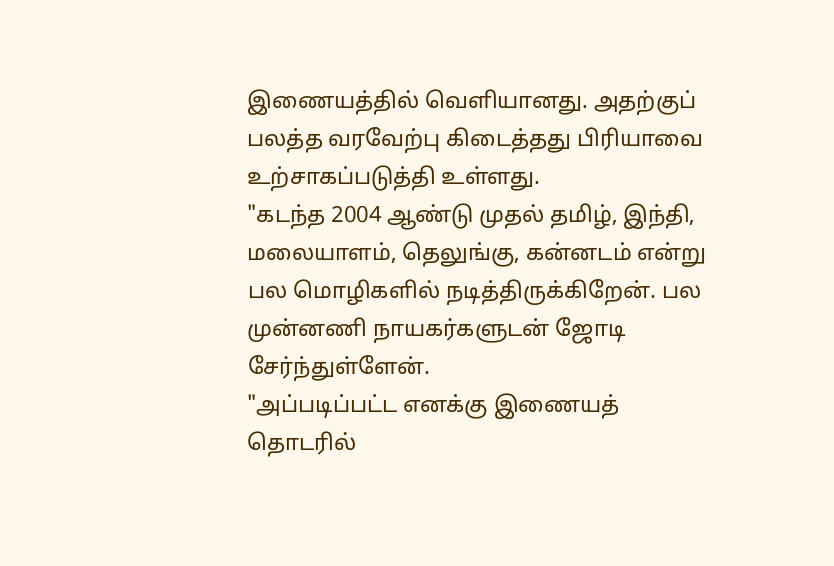இணையத்தில் வெளியானது. அதற்குப் பலத்த வரவேற்பு கிடைத்தது பிரியாவை உற்சாகப்படுத்தி உள்ளது.
"கடந்த 2004 ஆண்டு முதல் தமிழ், இந்தி, மலையாளம், தெலுங்கு, கன்னடம் என்று பல மொழிகளில் நடித்திருக்கிறேன். பல முன்னணி நாயகர்களுடன் ஜோடி சேர்ந்துள்ளேன்.
"அப்படிப்பட்ட எனக்கு இணையத் தொடரில்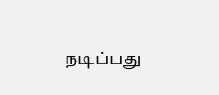நடிப்பது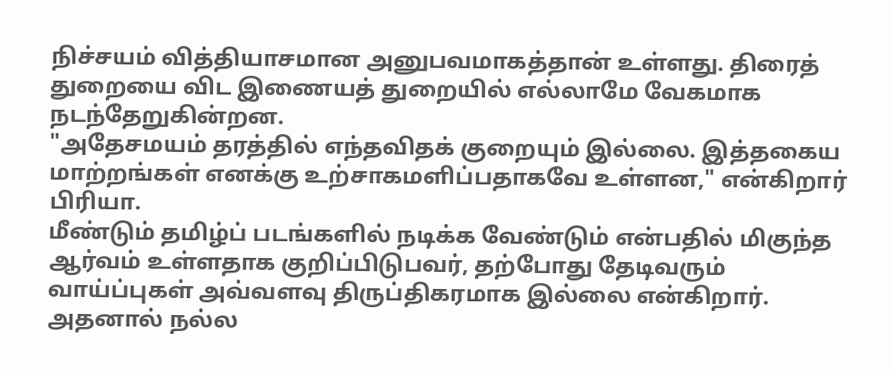நிச்சயம் வித்தியாசமான அனுபவமாகத்தான் உள்ளது. திரைத் துறையை விட இணையத் துறையில் எல்லாமே வேகமாக நடந்தேறுகின்றன.
"அதேசமயம் தரத்தில் எந்தவிதக் குறையும் இல்லை. இத்தகைய மாற்றங்கள் எனக்கு உற்சாகமளிப்பதாகவே உள்ளன," என்கிறார் பிரியா.
மீண்டும் தமிழ்ப் படங்களில் நடிக்க வேண்டும் என்பதில் மிகுந்த ஆர்வம் உள்ளதாக குறிப்பிடுபவர், தற்போது தேடிவரும் வாய்ப்புகள் அவ்வளவு திருப்திகரமாக இல்லை என்கிறார்.
அதனால் நல்ல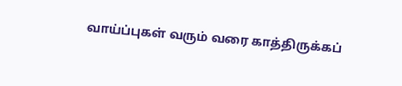வாய்ப்புகள் வரும் வரை காத்திருக்கப்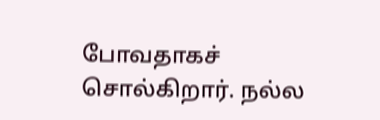போவதாகச் சொல்கிறார். நல்ல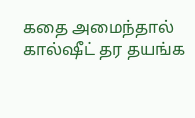கதை அமைந்தால் கால்ஷீட் தர தயங்க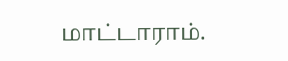மாட்டாராம்.